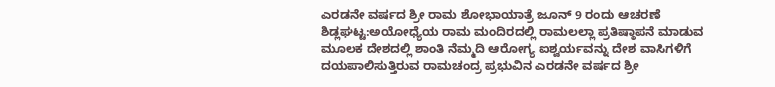ಎರಡನೇ ವರ್ಷದ ಶ್ರೀ ರಾಮ ಶೋಭಾಯಾತ್ರೆ ಜೂನ್ 9 ರಂದು ಆಚರಣೆ
ಶಿಡ್ಲಘಟ್ಟ:ಅಯೋಧ್ಯೆಯ ರಾಮ ಮಂದಿರದಲ್ಲಿ ರಾಮಲಲ್ಲಾ ಪ್ರತಿಷ್ಠಾಪನೆ ಮಾಡುವ ಮೂಲಕ ದೇಶದಲ್ಲಿ ಶಾಂತಿ ನೆಮ್ಮದಿ ಆರೋಗ್ಯ ಐಶ್ವರ್ಯವನ್ನು ದೇಶ ವಾಸಿಗಳಿಗೆ ದಯಪಾಲಿಸುತ್ತಿರುವ ರಾಮಚಂದ್ರ ಪ್ರಭುವಿನ ಎರಡನೇ ವರ್ಷದ ಶ್ರೀ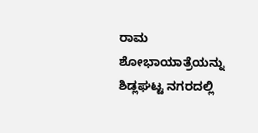ರಾಮ ಶೋಭಾಯಾತ್ರೆಯನ್ನು ಶಿಡ್ಲಘಟ್ಟ ನಗರದಲ್ಲಿ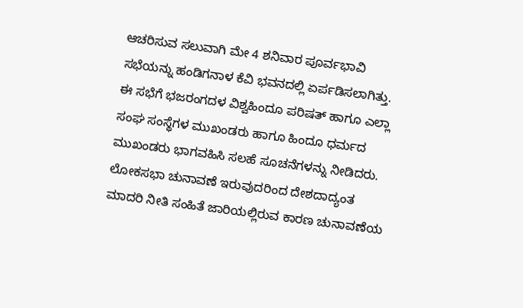ಆಚರಿಸುವ ಸಲುವಾಗಿ ಮೇ 4 ಶನಿವಾರ ಪೂರ್ವಭಾವಿ ಸಭೆಯನ್ನು ಹಂಡಿಗನಾಳ ಕೆವಿ ಭವನದಲ್ಲಿ ಏರ್ಪಡಿಸಲಾಗಿತ್ತು. ಈ ಸಭೆಗೆ ಭಜರಂಗದಳ ವಿಶ್ವಹಿಂದೂ ಪರಿಷತ್ ಹಾಗೂ ಎಲ್ಲಾ ಸಂಘ ಸಂಸ್ಥೆಗಳ ಮುಖಂಡರು ಹಾಗೂ ಹಿಂದೂ ಧರ್ಮದ ಮುಖಂಡರು ಭಾಗವಹಿಸಿ ಸಲಹೆ ಸೂಚನೆಗಳನ್ನು ನೀಡಿದರು.
ಲೋಕಸಭಾ ಚುನಾವಣೆ ಇರುವುದರಿಂದ ದೇಶದಾದ್ಯಂತ ಮಾದರಿ ನೀತಿ ಸಂಹಿತೆ ಜಾರಿಯಲ್ಲಿರುವ ಕಾರಣ ಚುನಾವಣೆಯ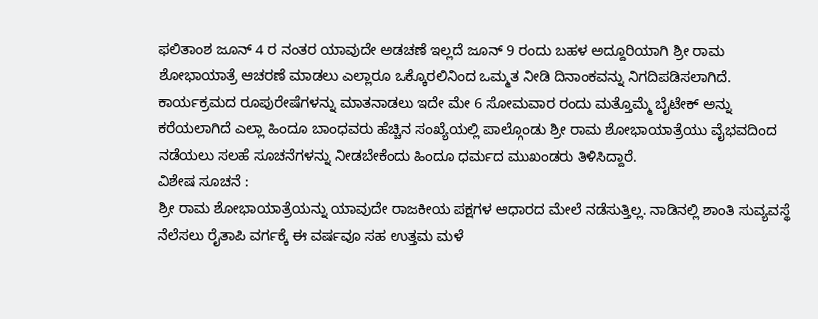ಫಲಿತಾಂಶ ಜೂನ್ 4 ರ ನಂತರ ಯಾವುದೇ ಅಡಚಣೆ ಇಲ್ಲದೆ ಜೂನ್ 9 ರಂದು ಬಹಳ ಅದ್ದೂರಿಯಾಗಿ ಶ್ರೀ ರಾಮ ಶೋಭಾಯಾತ್ರೆ ಆಚರಣೆ ಮಾಡಲು ಎಲ್ಲಾರೂ ಒಕ್ಕೊರಲಿನಿಂದ ಒಮ್ಮತ ನೀಡಿ ದಿನಾಂಕವನ್ನು ನಿಗದಿಪಡಿಸಲಾಗಿದೆ.
ಕಾರ್ಯಕ್ರಮದ ರೂಪುರೇಷೆಗಳನ್ನು ಮಾತನಾಡಲು ಇದೇ ಮೇ 6 ಸೋಮವಾರ ರಂದು ಮತ್ತೊಮ್ಮೆ ಬೈಟೇಕ್ ಅನ್ನು ಕರೆಯಲಾಗಿದೆ ಎಲ್ಲಾ ಹಿಂದೂ ಬಾಂಧವರು ಹೆಚ್ಚಿನ ಸಂಖ್ಯೆಯಲ್ಲಿ ಪಾಲ್ಗೊಂಡು ಶ್ರೀ ರಾಮ ಶೋಭಾಯಾತ್ರೆಯು ವೈಭವದಿಂದ ನಡೆಯಲು ಸಲಹೆ ಸೂಚನೆಗಳನ್ನು ನೀಡಬೇಕೆಂದು ಹಿಂದೂ ಧರ್ಮದ ಮುಖಂಡರು ತಿಳಿಸಿದ್ದಾರೆ.
ವಿಶೇಷ ಸೂಚನೆ :
ಶ್ರೀ ರಾಮ ಶೋಭಾಯಾತ್ರೆಯನ್ನು ಯಾವುದೇ ರಾಜಕೀಯ ಪಕ್ಷಗಳ ಆಧಾರದ ಮೇಲೆ ನಡೆಸುತ್ತಿಲ್ಲ. ನಾಡಿನಲ್ಲಿ ಶಾಂತಿ ಸುವ್ಯವಸ್ಥೆ ನೆಲೆಸಲು ರೈತಾಪಿ ವರ್ಗಕ್ಕೆ ಈ ವರ್ಷವೂ ಸಹ ಉತ್ತಮ ಮಳೆ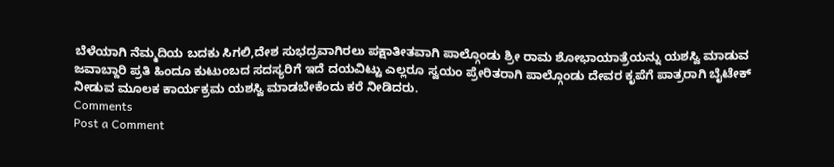ಬೆಳೆಯಾಗಿ ನೆಮ್ಮದಿಯ ಬದಕು ಸಿಗಲಿ,ದೇಶ ಸುಭದ್ರವಾಗಿರಲು ಪಕ್ಷಾತೀತವಾಗಿ ಪಾಲ್ಗೊಂಡು ಶ್ರೀ ರಾಮ ಶೋಭಾಯಾತ್ರೆಯನ್ನು ಯಶಸ್ವಿ ಮಾಡುವ ಜವಾಬ್ದಾರಿ ಪ್ರತಿ ಹಿಂದೂ ಕುಟುಂಬದ ಸದಸ್ಯರಿಗೆ ಇದೆ ದಯವಿಟ್ಟು ಎಲ್ಲರೂ ಸ್ವಯಂ ಪ್ರೇರಿತರಾಗಿ ಪಾಲ್ಗೊಂಡು ದೇವರ ಕೃಪೆಗೆ ಪಾತ್ರರಾಗಿ ಬೈಟೇಕ್ ನೀಡುವ ಮೂಲಕ ಕಾರ್ಯಕ್ರಮ ಯಶಸ್ವಿ ಮಾಡಬೇಕೆಂದು ಕರೆ ನೀಡಿದರು.
Comments
Post a Comment